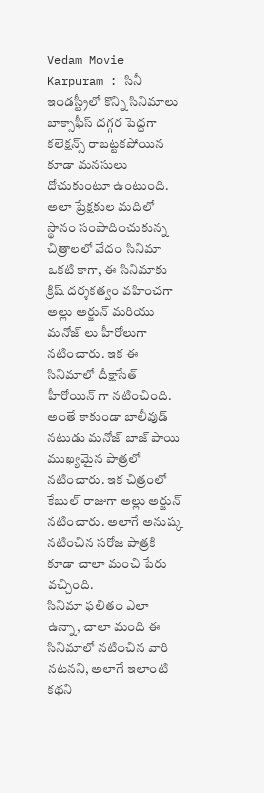Vedam Movie Karpuram : సినీ ఇండస్ట్రీలో కొన్ని సినిమాలు బాక్సాఫీస్ దగ్గర పెద్దగా కలెక్షన్స్ రాబట్టకపోయిన కూడా మనసులు దోచుకుంటూ ఉంటుంది. అలా ప్రేక్షకుల మదిలో స్థానం సంపాదించుకున్న చిత్రాలలో వేదం సినిమా ఒకటి కాగా, ఈ సినిమాకు క్రిష్ దర్శకత్వం వహించగా అల్లు అర్జున్ మరియు మనోజ్ లు హీరోలుగా నటించారు. ఇక ఈ సినిమాలో దీక్షాసేత్ హీరోయిన్ గా నటించింది. అంతే కాకుండా బాలీవుడ్ నటుడు మనోజ్ బాజ్ పాయి ముఖ్యమైన పాత్రలో నటించారు. ఇక చిత్రంలో కేబుల్ రాజుగా అల్లు అర్జున్ నటించారు. అలాగే అనుష్క నటించిన సరోజ పాత్రకి కూడా చాలా మంచి పేరు వచ్చింది.
సినిమా ఫలితం ఎలా ఉన్నా, చాలా మంది ఈ సినిమాలో నటించిన వారి నటనని, అలాగే ఇలాంటి కథని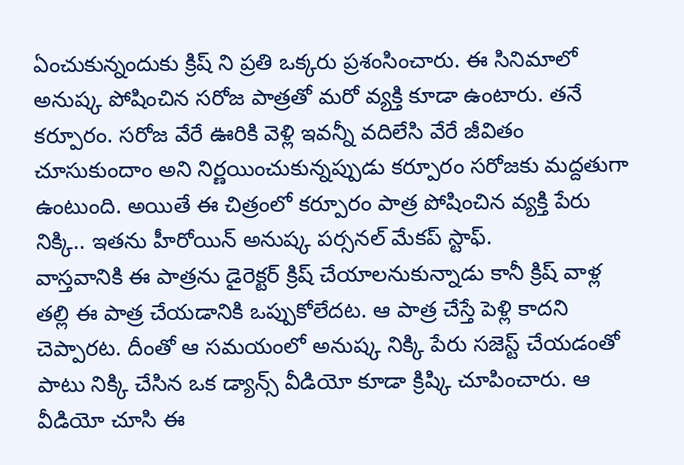ఏంచుకున్నందుకు క్రిష్ ని ప్రతి ఒక్కరు ప్రశంసించారు. ఈ సినిమాలో అనుష్క పోషించిన సరోజ పాత్రతో మరో వ్యక్తి కూడా ఉంటారు. తనే కర్పూరం. సరోజ వేరే ఊరికి వెళ్లి ఇవన్నీ వదిలేసి వేరే జీవితం చూసుకుందాం అని నిర్ణయించుకున్నప్పుడు కర్పూరం సరోజకు మద్దతుగా ఉంటుంది. అయితే ఈ చిత్రంలో కర్పూరం పాత్ర పోషించిన వ్యక్తి పేరు నిక్కి.. ఇతను హీరోయిన్ అనుష్క పర్సనల్ మేకప్ స్టాఫ్.
వాస్తవానికి ఈ పాత్రను డైరెక్టర్ క్రిష్ చేయాలనుకున్నాడు కానీ క్రిష్ వాళ్ల తల్లి ఈ పాత్ర చేయడానికి ఒప్పుకోలేదట. ఆ పాత్ర చేస్తే పెళ్లి కాదని చెప్పారట. దీంతో ఆ సమయంలో అనుష్క నిక్కి పేరు సజెస్ట్ చేయడంతో పాటు నిక్కి చేసిన ఒక డ్యాన్స్ వీడియో కూడా క్రిష్కి చూపించారు. ఆ వీడియో చూసి ఈ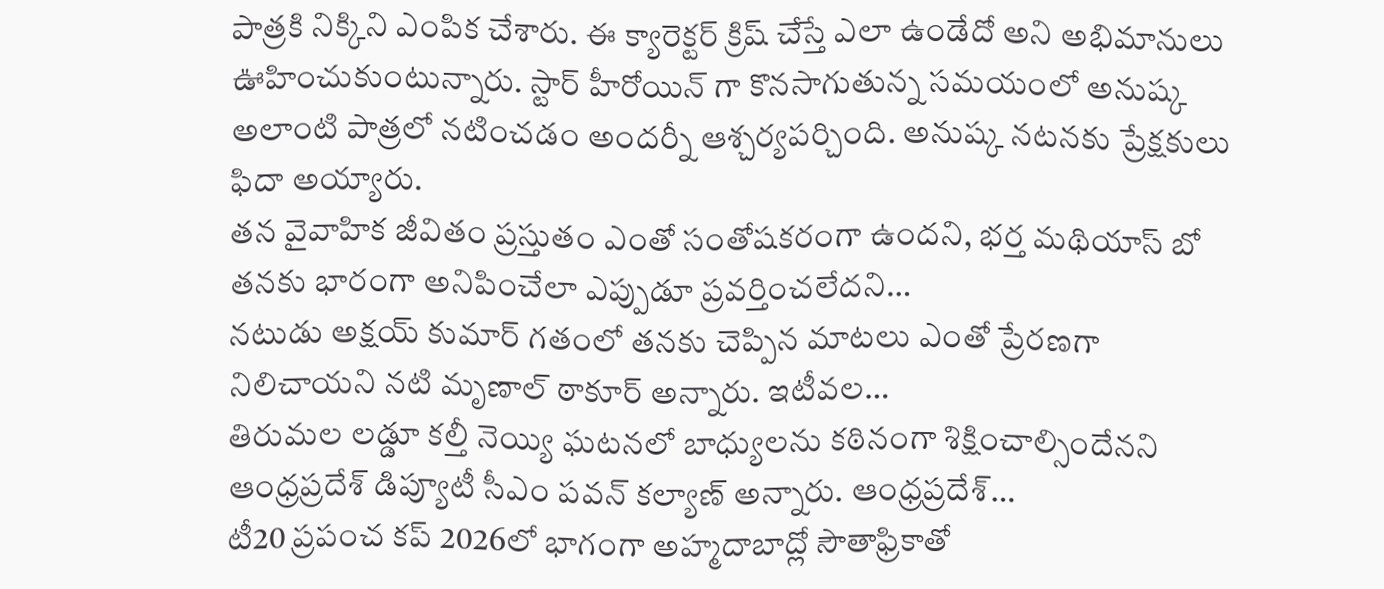పాత్రకి నిక్కిని ఎంపిక చేశారు. ఈ క్యారెక్టర్ క్రిష్ చేస్తే ఎలా ఉండేదో అని అభిమానులు ఊహించుకుంటున్నారు. స్టార్ హీరోయిన్ గా కొనసాగుతున్న సమయంలో అనుష్క అలాంటి పాత్రలో నటించడం అందర్నీ ఆశ్చర్యపర్చింది. అనుష్క నటనకు ప్రేక్షకులు ఫిదా అయ్యారు.
తన వైవాహిక జీవితం ప్రస్తుతం ఎంతో సంతోషకరంగా ఉందని, భర్త మథియాస్ బో తనకు భారంగా అనిపించేలా ఎప్పుడూ ప్రవర్తించలేదని…
నటుడు అక్షయ్ కుమార్ గతంలో తనకు చెప్పిన మాటలు ఎంతో ప్రేరణగా నిలిచాయని నటి మృణాల్ ఠాకూర్ అన్నారు. ఇటీవల…
తిరుమల లడ్డూ కల్తీ నెయ్యి ఘటనలో బాధ్యులను కఠినంగా శిక్షించాల్సిందేనని ఆంధ్రప్రదేశ్ డిప్యూటీ సీఎం పవన్ కల్యాణ్ అన్నారు. ఆంధ్రప్రదేశ్…
టీ20 ప్రపంచ కప్ 2026లో భాగంగా అహ్మదాబాద్లో సౌతాఫ్రికాతో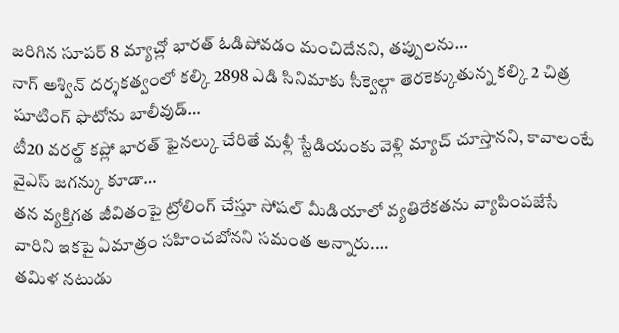జరిగిన సూపర్ 8 మ్యాచ్లో భారత్ ఓడిపోవడం మంచిదేనని, తప్పులను…
నాగ్ అశ్విన్ దర్శకత్వంలో కల్కి 2898 ఎడి సినిమాకు సీక్వెల్గా తెరకెక్కుతున్న కల్కి 2 చిత్ర షూటింగ్ ఫొటోను బాలీవుడ్…
టీ20 వరల్డ్ కప్లో భారత్ ఫైనల్కు చేరితే మళ్లీ స్టేడియంకు వెళ్లి మ్యాచ్ చూస్తానని, కావాలంటే వైఎస్ జగన్కు కూడా…
తన వ్యక్తిగత జీవితంపై ట్రోలింగ్ చేస్తూ సోషల్ మీడియాలో వ్యతిరేకతను వ్యాపింపజేసే వారిని ఇకపై ఏమాత్రం సహించబోనని సమంత అన్నారు.…
తమిళ నటుడు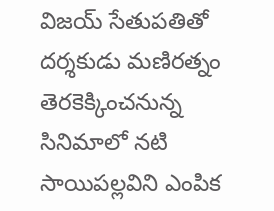విజయ్ సేతుపతితో దర్శకుడు మణిరత్నం తెరకెక్కించనున్న సినిమాలో నటి సాయిపల్లవిని ఎంపిక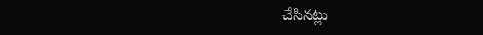చేసినట్లు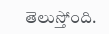తెలుస్తోంది.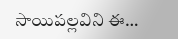సాయిపల్లవిని ఈ…